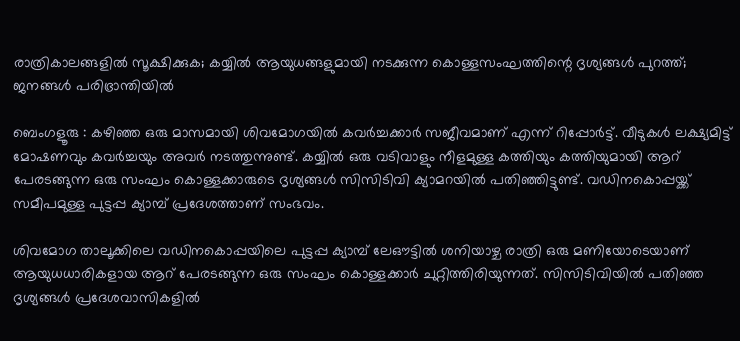രാത്രികാലങ്ങളിൽ സൂക്ഷിക്കുക; കയ്യിൽ ആയുധങ്ങളുമായി നടക്കുന്ന കൊള്ളസംഘത്തിന്റെ ദൃശ്യങ്ങൾ പുറത്ത്; ജനങ്ങൾ പരിഭ്രാന്തിയിൽ

ബെംഗളൂരു : കഴിഞ്ഞ ഒരു മാസമായി ശിവമോഗയിൽ കവർച്ചക്കാർ സജീവമാണ് എന്ന് റിപ്പോർട്ട്. വീടുകൾ ലക്ഷ്യമിട്ട് മോഷണവും കവർച്ചയും അവർ നടത്തുന്നുണ്ട്. കയ്യിൽ ഒരു വടിവാളും നീളമുള്ള കത്തിയും കത്തിയുമായി ആറ് പേരടങ്ങുന്ന ഒരു സംഘം കൊള്ളക്കാരുടെ ദൃശ്യങ്ങൾ സിസിടിവി ക്യാമറയിൽ പതിഞ്ഞിട്ടുണ്ട്. വഡിനകൊപ്പയ്ക്ക് സമീപമുള്ള പുട്ടപ്പ ക്യാമ്പ് പ്രദേശത്താണ് സംഭവം.

ശിവമോഗ താലൂക്കിലെ വഡിനകൊപ്പയിലെ പുട്ടപ്പ ക്യാമ്പ് ലേഔട്ടിൽ ശനിയാഴ്ച രാത്രി ഒരു മണിയോടെയാണ് ആയുധധാരികളായ ആറ് പേരടങ്ങുന്ന ഒരു സംഘം കൊള്ളക്കാർ ചുറ്റിത്തിരിയുന്നത്. സിസിടിവിയിൽ പതിഞ്ഞ ദൃശ്യങ്ങൾ പ്രദേശവാസികളിൽ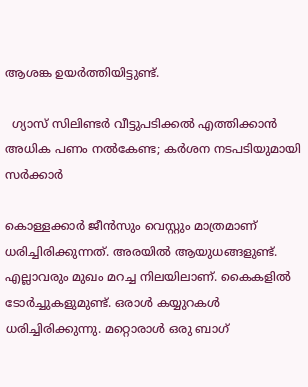ആശങ്ക ഉയർത്തിയിട്ടുണ്ട്.

  ഗ്യാസ് സിലിണ്ടർ വീട്ടുപടിക്കൽ എത്തിക്കാൻ അധിക പണം നൽകേണ്ട; കർശന നടപടിയുമായി സർക്കാർ

കൊള്ളക്കാർ ജീൻസും വെസ്റ്റും മാത്രമാണ് ധരിച്ചിരിക്കുന്നത്. അരയിൽ ആയുധങ്ങളുണ്ട്. എല്ലാവരും മുഖം മറച്ച നിലയിലാണ്. കൈകളിൽ ടോർച്ചുകളുമുണ്ട്. ഒരാൾ കയ്യുറകൾ ധരിച്ചിരിക്കുന്നു. മറ്റൊരാൾ ഒരു ബാഗ്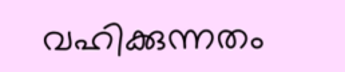വഹിക്കുന്നതം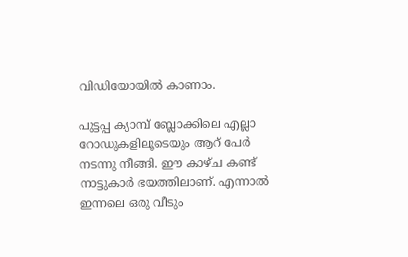വിഡിയോയിൽ കാണാം.

പുട്ടപ്പ ക്യാമ്പ് ബ്ലോക്കിലെ എല്ലാ റോഡുകളിലൂടെയും ആറ് പേർ നടന്നു നീങ്ങി. ഈ കാഴ്ച കണ്ട് നാട്ടുകാർ ഭയത്തിലാണ്. എന്നാൽ ഇന്നലെ ഒരു വീടും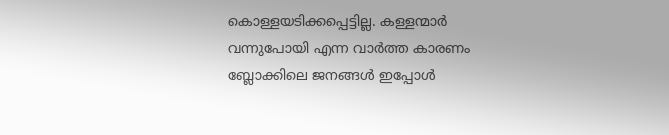കൊള്ളയടിക്കപ്പെട്ടില്ല. കള്ളന്മാർ വന്നുപോയി എന്ന വാർത്ത കാരണം ബ്ലോക്കിലെ ജനങ്ങൾ ഇപ്പോൾ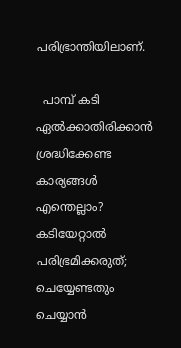പരിഭ്രാന്തിയിലാണ്.

  പാമ്പ് കടി ഏൽക്കാതിരിക്കാൻ ശ്രദ്ധിക്കേണ്ട കാര്യങ്ങൾ എന്തെല്ലാം? കടിയേറ്റാൽ പരിഭ്രമിക്കരുത്; ചെയ്യേണ്ടതും ചെയ്യാൻ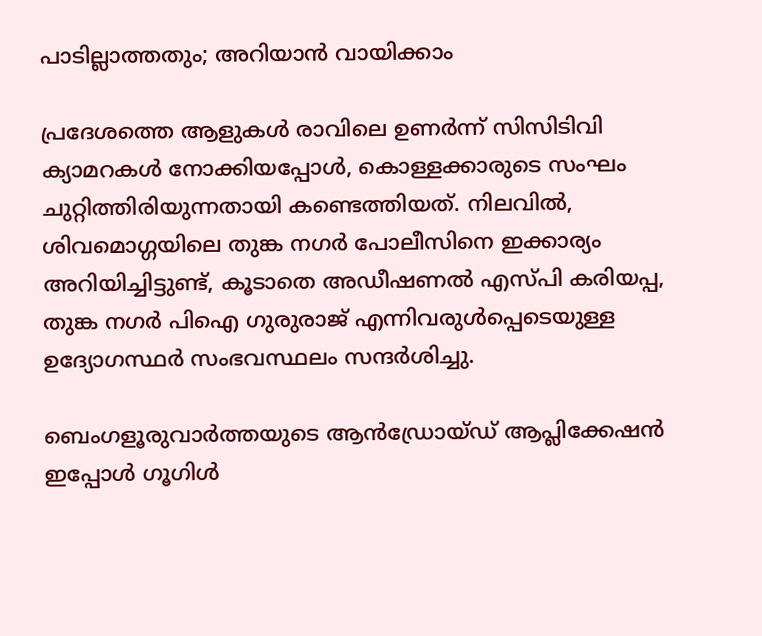പാടില്ലാത്തതും; അറിയാൻ വായിക്കാം

പ്രദേശത്തെ ആളുകൾ രാവിലെ ഉണർന്ന് സിസിടിവി ക്യാമറകൾ നോക്കിയപ്പോൾ, കൊള്ളക്കാരുടെ സംഘം ചുറ്റിത്തിരിയുന്നതായി കണ്ടെത്തിയത്. നിലവിൽ, ശിവമൊഗ്ഗയിലെ തുങ്ക നഗർ പോലീസിനെ ഇക്കാര്യം അറിയിച്ചിട്ടുണ്ട്, കൂടാതെ അഡീഷണൽ എസ്പി കരിയപ്പ, തുങ്ക നഗർ പിഐ ഗുരുരാജ് എന്നിവരുൾപ്പെടെയുള്ള ഉദ്യോഗസ്ഥർ സംഭവസ്ഥലം സന്ദർശിച്ചു.

ബെംഗളൂരുവാർത്തയുടെ ആൻഡ്രോയ്ഡ് ആപ്ലിക്കേഷൻ ഇപ്പോൾ ഗൂഗിൾ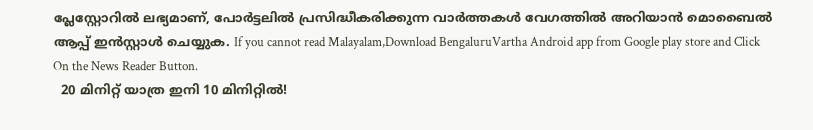പ്ലേസ്റ്റോറിൽ ലഭ്യമാണ്, പോർട്ടലിൽ പ്രസിദ്ധീകരിക്കുന്ന വാർത്തകൾ വേഗത്തിൽ അറിയാൻ മൊബൈൽ ആപ്പ് ഇൻസ്റ്റാൾ ചെയ്യുക. If you cannot read Malayalam,Download BengaluruVartha Android app from Google play store and Click On the News Reader Button.
  20 മിനിറ്റ് യാത്ര ഇനി 10 മിനിറ്റിൽ!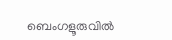ബെംഗളൂരുവിൽ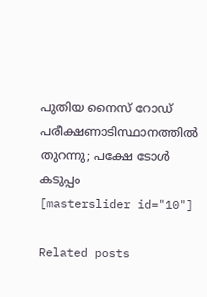പുതിയ നൈസ് റോഡ് പരീക്ഷണാടിസ്ഥാനത്തിൽ തുറന്നു; പക്ഷേ ടോൾ കടുപ്പം
[masterslider id="10"]

Related posts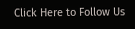Click Here to Follow Us